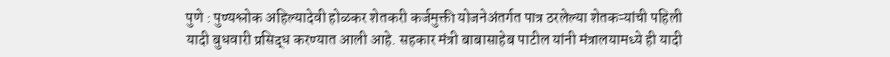पुणे : पुण्यश्लोक अहिल्यादेवी होळकर शेतकरी कर्जमुक्ती योजनेअंतर्गत पात्र ठरलेल्या शेतकऱ्यांची पहिली यादी बुधवारी प्रसिद्ध करण्यात आली आहे. सहकार मंत्री बाबासाहेब पाटील यांनी मंत्रालयामध्ये ही यादी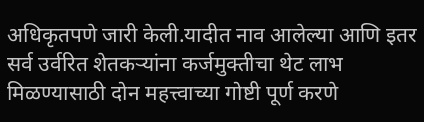अधिकृतपणे जारी केली.यादीत नाव आलेल्या आणि इतर सर्व उर्वरित शेतकऱ्यांना कर्जमुक्तीचा थेट लाभ मिळण्यासाठी दोन महत्त्वाच्या गोष्टी पूर्ण करणे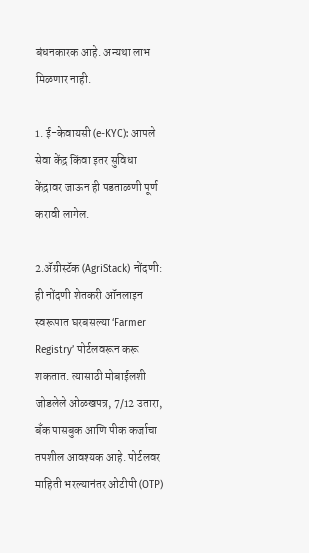बंधनकारक आहे. अन्यथा लाभ मिळणार नाही.

1. ई-केवायसी (e-KYC): आपले सेवा केंद्र किंवा इतर सुविधा केंद्रावर जाऊन ही पडताळणी पूर्ण करावी लागेल.

2.ॲग्रीस्टॅक (AgriStack) नोंदणी: ही नोंदणी शेतकरी ऑनलाइन स्वरूपात घरबसल्या ‘Farmer Registry’ पोर्टलवरून करू शकतात. त्यासाठी मोबाईलशी जोडलेले ओळखपत्र, 7/12 उतारा, बँक पासबुक आणि पीक कर्जाचा तपशील आवश्यक आहे. पोर्टलवर माहिती भरल्यानंतर ओटीपी (OTP)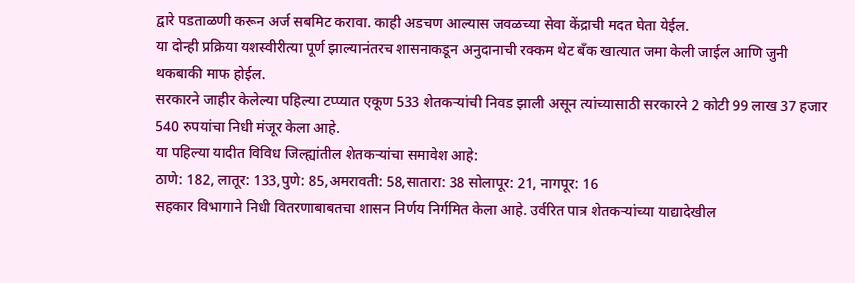द्वारे पडताळणी करून अर्ज सबमिट करावा. काही अडचण आल्यास जवळच्या सेवा केंद्राची मदत घेता येईल.
या दोन्ही प्रक्रिया यशस्वीरीत्या पूर्ण झाल्यानंतरच शासनाकडून अनुदानाची रक्कम थेट बँक खात्यात जमा केली जाईल आणि जुनी थकबाकी माफ होईल.
सरकारने जाहीर केलेल्या पहिल्या टप्प्यात एकूण 533 शेतकऱ्यांची निवड झाली असून त्यांच्यासाठी सरकारने 2 कोटी 99 लाख 37 हजार 540 रुपयांचा निधी मंजूर केला आहे.
या पहिल्या यादीत विविध जिल्ह्यांतील शेतकऱ्यांचा समावेश आहे:
ठाणे: 182, लातूर: 133,पुणे: 85,अमरावती: 58,सातारा: 38 सोलापूर: 21, नागपूर: 16
सहकार विभागाने निधी वितरणाबाबतचा शासन निर्णय निर्गमित केला आहे. उर्वरित पात्र शेतकऱ्यांच्या याद्यादेखील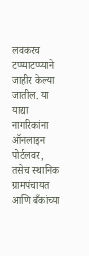लवकरच टप्प्याटप्प्याने जाहीर केल्या जातील. या याद्या नागरिकांना ऑनलाइन पोर्टलवर, तसेच स्थानिक ग्रामपंचायत आणि बँकांच्या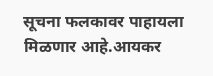सूचना फलकावर पाहायला मिळणार आहे.आयकर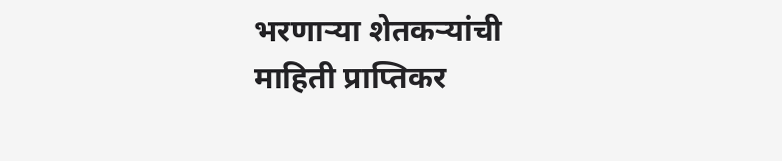भरणाऱ्या शेतकऱ्यांची माहिती प्राप्तिकर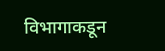विभागाकडून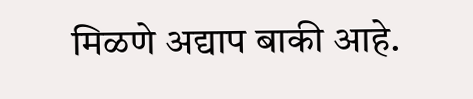मिळणे अद्याप बाकी आहे.